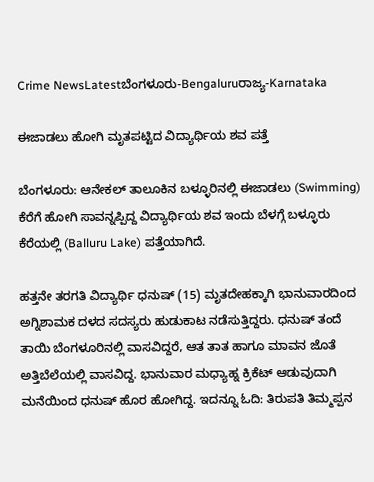Crime NewsLatestಬೆಂಗಳೂರು-Bengaluruರಾಜ್ಯ-Karnataka

ಈಜಾಡಲು ಹೋಗಿ ಮೃತಪಟ್ಟಿದ ವಿದ್ಯಾರ್ಥಿಯ ಶವ ಪತ್ತೆ

ಬೆಂಗಳೂರು: ಆನೇಕಲ್ ತಾಲೂಕಿನ ಬಳ್ಳೂರಿನಲ್ಲಿ ಈಜಾಡಲು (Swimming) ಕೆರೆಗೆ ಹೋಗಿ ಸಾವನ್ನಪ್ಪಿದ್ದ ವಿದ್ಯಾರ್ಥಿಯ ಶವ ಇಂದು ಬೆಳಗ್ಗೆ ಬಳ್ಳೂರು ಕೆರೆಯಲ್ಲಿ (Balluru Lake) ಪತ್ತೆಯಾಗಿದೆ.

ಹತ್ತನೇ ತರಗತಿ ವಿದ್ಯಾರ್ಥಿ ಧನುಷ್ (15) ಮೃತದೇಹಕ್ಕಾಗಿ ಭಾನುವಾರದಿಂದ ಅಗ್ನಿಶಾಮಕ ದಳದ ಸದಸ್ಯರು ಹುಡುಕಾಟ ನಡೆಸುತ್ತಿದ್ದರು. ಧನುಷ್ ತಂದೆ ತಾಯಿ ಬೆಂಗಳೂರಿನಲ್ಲಿ ವಾಸವಿದ್ದರೆ, ಆತ ತಾತ ಹಾಗೂ ಮಾವನ ಜೊತೆ ಅತ್ತಿಬೆಲೆಯಲ್ಲಿ ವಾಸವಿದ್ದ. ಭಾನುವಾರ ಮಧ್ಯಾಹ್ನ ಕ್ರಿಕೆಟ್ ಆಡುವುದಾಗಿ ಮನೆಯಿಂದ ಧನುಷ್‌ ಹೊರ ಹೋಗಿದ್ದ. ಇದನ್ನೂ ಓದಿ: ತಿರುಪತಿ ತಿಮ್ಮಪ್ಪನ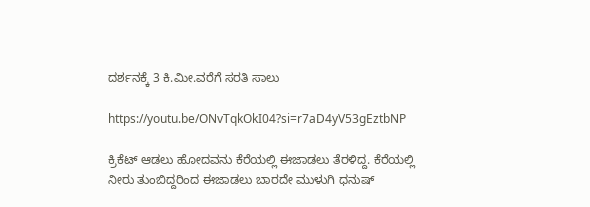ದರ್ಶನಕ್ಕೆ 3 ಕಿ.ಮೀ.ವರೆಗೆ ಸರತಿ ಸಾಲು

https://youtu.be/ONvTqkOkI04?si=r7aD4yV53gEztbNP

ಕ್ರಿಕೆಟ್ ಆಡಲು ಹೋದವನು ಕೆರೆಯಲ್ಲಿ ಈಜಾಡಲು ತೆರಳಿದ್ದ. ಕೆರೆಯಲ್ಲಿ ನೀರು ತುಂಬಿದ್ದರಿಂದ ಈಜಾಡಲು ಬಾರದೇ ಮುಳುಗಿ ಧನುಷ್‌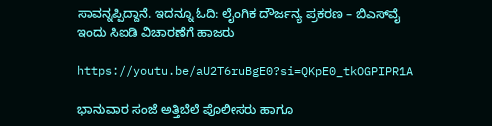ಸಾವನ್ನಪ್ಪಿದ್ದಾನೆ. ಇದನ್ನೂ ಓದಿ: ಲೈಂಗಿಕ ದೌರ್ಜನ್ಯ ಪ್ರಕರಣ – ಬಿಎಸ್‌ವೈ ಇಂದು ಸಿಐಡಿ ವಿಚಾರಣೆಗೆ ಹಾಜರು

https://youtu.be/aU2T6ruBgE0?si=QKpE0_tkOGPIPR1A

ಭಾನುವಾರ ಸಂಜೆ ಅತ್ತಿಬೆಲೆ ಪೊಲೀಸರು ಹಾಗೂ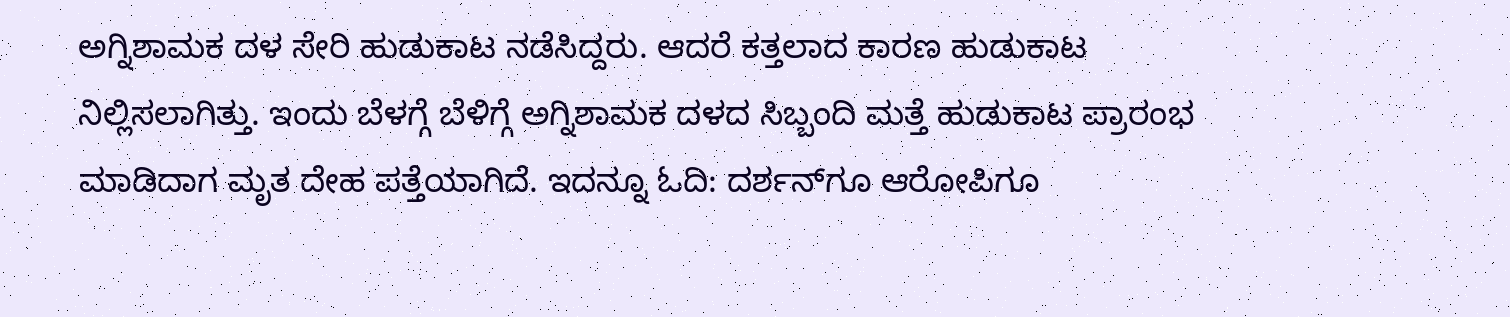ಅಗ್ನಿಶಾಮಕ ದಳ ಸೇರಿ ಹುಡುಕಾಟ ನಡೆಸಿದ್ದರು. ಆದರೆ ಕತ್ತಲಾದ ಕಾರಣ ಹುಡುಕಾಟ ನಿಲ್ಲಿಸಲಾಗಿತ್ತು. ಇಂದು ಬೆಳಗ್ಗೆ ಬೆಳಿಗ್ಗೆ ಅಗ್ನಿಶಾಮಕ ದಳದ ಸಿಬ್ಬಂದಿ ಮತ್ತೆ ಹುಡುಕಾಟ ಪ್ರಾರಂಭ ಮಾಡಿದಾಗ ಮೃತ ದೇಹ ಪತ್ತೆಯಾಗಿದೆ. ಇದನ್ನೂ ಓದಿ: ದರ್ಶನ್‌ಗೂ ಆರೋಪಿಗೂ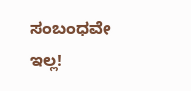ಸಂಬಂಧವೇ ಇಲ್ಲ!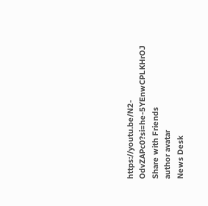https://youtu.be/N2-OdvZAPc0?si=he-5YEnwCPLKHrOJ
Share with Friends
author avatar
News Desk